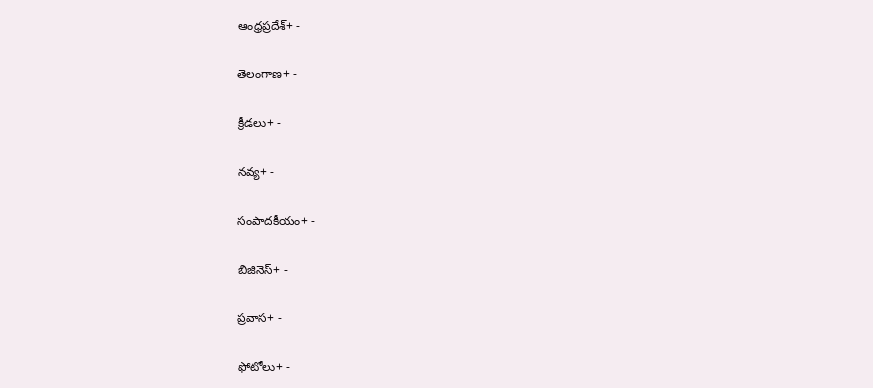ఆంధ్రప్రదేశ్+ -

తెలంగాణ+ -

క్రీడలు+ -

నవ్య+ -

సంపాదకీయం+ -

బిజినెస్+ -

ప్రవాస+ -

ఫోటోలు+ -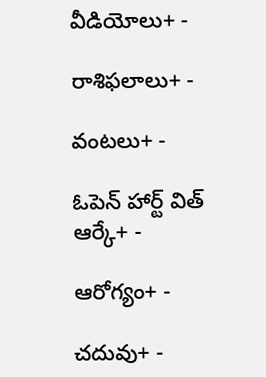వీడియోలు+ -

రాశిఫలాలు+ -

వంటలు+ -

ఓపెన్ హార్ట్ విత్ ఆర్కే+ -

ఆరోగ్యం+ -

చదువు+ -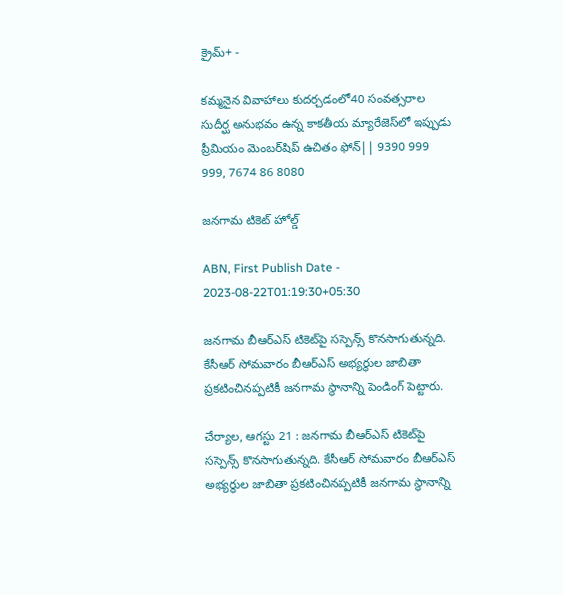క్రైమ్+ -

కమ్మనైన వివాహాలు కుదర్చడంలో40 సంవత్సరాల సుదీర్ఘ అనుభవం ఉన్న కాకతీయ మ్యారేజెస్‌లో ఇప్పుడు ప్రీమియం మెంబర్‌షిప్‌ ఉచితం ఫోన్|| 9390 999 999, 7674 86 8080

జనగామ టికెట్‌ హోల్డ్‌

ABN, First Publish Date - 2023-08-22T01:19:30+05:30

జనగామ బీఆర్‌ఎస్‌ టికెట్‌పై సస్పెన్స్‌ కొనసాగుతున్నది. కేసీఆర్‌ సోమవారం బీఆర్‌ఎస్‌ అభ్యర్థుల జాబితా ప్రకటించినప్పటికీ జనగామ స్థానాన్ని పెండింగ్‌ పెట్టారు.

చేర్యాల, ఆగస్టు 21 : జనగామ బీఆర్‌ఎస్‌ టికెట్‌పై సస్పెన్స్‌ కొనసాగుతున్నది. కేసీఆర్‌ సోమవారం బీఆర్‌ఎస్‌ అభ్యర్థుల జాబితా ప్రకటించినప్పటికీ జనగామ స్థానాన్ని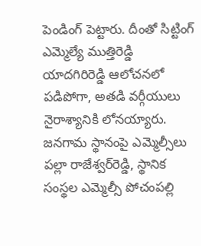పెండింగ్‌ పెట్టారు. దీంతో సిట్టింగ్‌ ఎమ్మెల్యే ముత్తిరెడ్డి యాదగిరిరెడ్డి ఆలోచనలో పడిపోగా, అతడి వర్గీయులు నైరాశ్యానికి లోనయ్యారు. జనగామ స్థానంపై ఎమ్మెల్సీలు పల్లా రాజేశ్వర్‌రెడ్డి, స్థానిక సంస్థల ఎమ్మెల్సీ పోచంపల్లి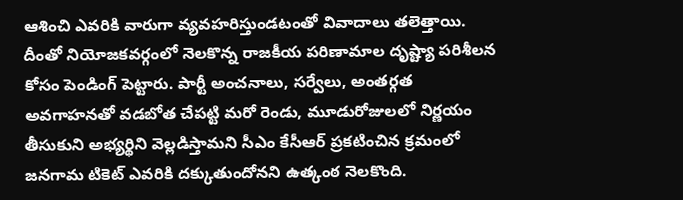ఆశించి ఎవరికి వారుగా వ్యవహరిస్తుండటంతో వివాదాలు తలెత్తాయి. దీంతో నియోజకవర్గంలో నెలకొన్న రాజకీయ పరిణామాల దృష్ట్యా పరిశీలన కోసం పెండింగ్‌ పెట్టారు. పార్టీ అంచనాలు, సర్వేలు, అంతర్గత అవగాహనతో వడబోత చేపట్టి మరో రెండు, మూడురోజులలో నిర్ణయం తీసుకుని అభ్యర్థిని వెల్లడిస్తామని సీఎం కేసీఆర్‌ ప్రకటించిన క్రమంలో జనగామ టికెట్‌ ఎవరికి దక్కుతుందోనని ఉత్కంఠ నెలకొంది.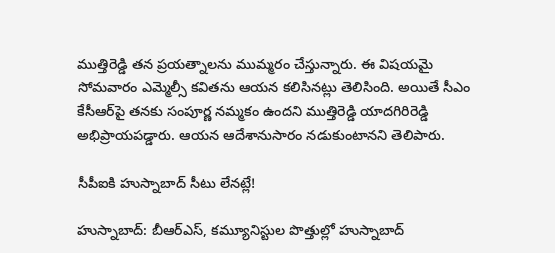ముత్తిరెడ్డి తన ప్రయత్నాలను ముమ్మరం చేస్తున్నారు. ఈ విషయమై సోమవారం ఎమ్మెల్సీ కవితను ఆయన కలిసినట్లు తెలిసింది. అయితే సీఎం కేసీఆర్‌పై తనకు సంపూర్ణ నమ్మకం ఉందని ముత్తిరెడ్డి యాదగిరిరెడ్డి అభిప్రాయపడ్డారు. ఆయన ఆదేశానుసారం నడుకుంటానని తెలిపారు.

సీపీఐకి హుస్నాబాద్‌ సీటు లేనట్లే!

హుస్నాబాద్‌: బీఆర్‌ఎస్‌, కమ్యూనిస్టుల పొత్తుల్లో హుస్నాబాద్‌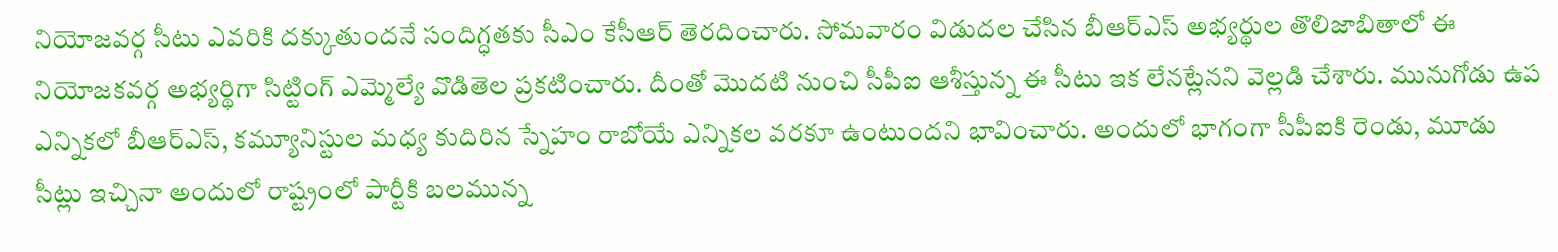నియోజవర్గ సీటు ఎవరికి దక్కుతుందనే సందిగ్ధతకు సీఎం కేసీఆర్‌ తెరదించారు. సోమవారం విడుదల చేసిన బీఆర్‌ఎస్‌ అభ్యర్థుల తొలిజాబితాలో ఈ నియోజకవర్గ అభ్యర్థిగా సిట్టింగ్‌ ఎమ్మెల్యే వొడితెల ప్రకటించారు. దీంతో మొదటి నుంచి సీపీఐ ఆశీస్తున్న ఈ సీటు ఇక లేనట్లేనని వెల్లడి చేశారు. మునుగోడు ఉప ఎన్నికలో బీఆర్‌ఎస్‌, కమ్యూనిస్టుల మధ్య కుదిరిన స్నేహం రాబోయే ఎన్నికల వరకూ ఉంటుందని భావించారు. అందులో భాగంగా సీపీఐకి రెండు, మూడు సీట్లు ఇచ్చినా అందులో రాష్ట్రంలో పార్టీకి బలమున్న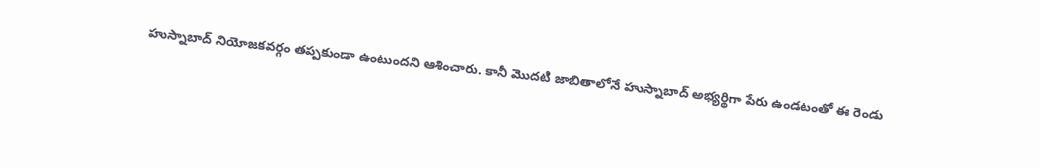హుస్నాబాద్‌ నియోజకవర్గం తప్పకుండా ఉంటుందని ఆశించారు. కానీ మొదటి జాబితాలోనే హుస్నాబాద్‌ అభ్యర్థిగా పేరు ఉండటంతో ఈ రెండు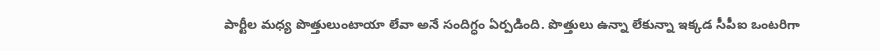పార్టీల మధ్య పొత్తులుంటాయా లేవా అనే సందిగ్ధం ఏర్పడింది. పొత్తులు ఉన్నా లేకున్నా ఇక్కడ సీపీఐ ఒంటరిగా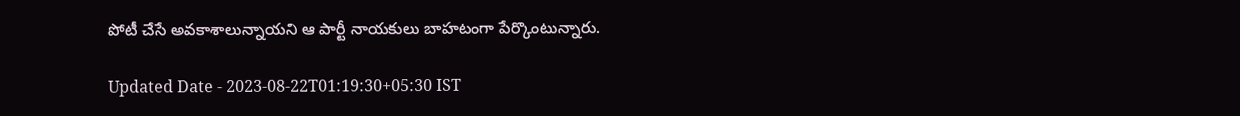పోటీ చేసే అవకాశాలున్నాయని ఆ పార్టీ నాయకులు బాహటంగా పేర్కొంటున్నారు.

Updated Date - 2023-08-22T01:19:30+05:30 IST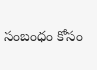సంబంధం కోసం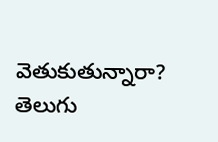వెతుకుతున్నారా? తెలుగు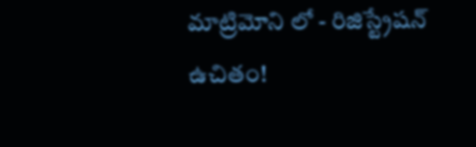మాట్రిమోని లో - రిజిస్ట్రేషన్ ఉచితం!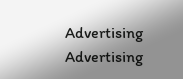Advertising
Advertising